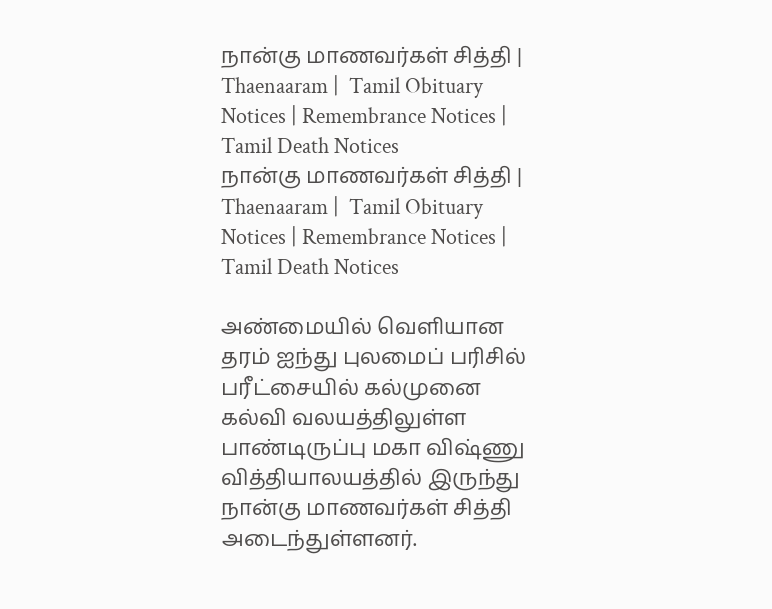நான்கு மாணவர்கள் சித்தி | Thaenaaram |  Tamil Obituary Notices | Remembrance Notices | Tamil Death Notices
நான்கு மாணவர்கள் சித்தி | Thaenaaram |  Tamil Obituary Notices | Remembrance Notices | Tamil Death Notices

அண்மையில் வெளியான தரம் ஐந்து புலமைப் பரிசில் பரீட்சையில் கல்முனை கல்வி வலயத்திலுள்ள பாண்டிருப்பு மகா விஷ்ணு வித்தியாலயத்தில் இருந்து நான்கு மாணவர்கள் சித்தி அடைந்துள்ளனர்.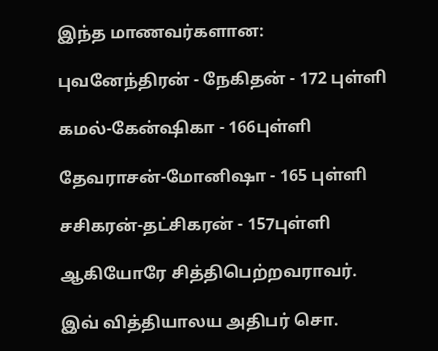இந்த மாணவர்களான:

புவனேந்திரன் - நேகிதன் - 172 புள்ளி

கமல்-கேன்ஷிகா - 166புள்ளி

தேவராசன்-மோனிஷா - 165 புள்ளி

சசிகரன்-தட்சிகரன் - 157புள்ளி

ஆகியோரே சித்திபெற்றவராவர்.

இவ் வித்தியாலய அதிபர் சொ.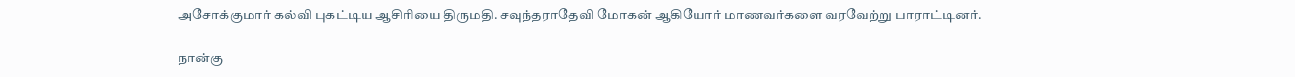அசோக்குமார் கல்வி புகட்டிய ஆசிரியை திருமதி. சவுந்தராதேவி மோகன் ஆகியோர் மாணவர்களை வரவேற்று பாராட்டினர்.

நான்கு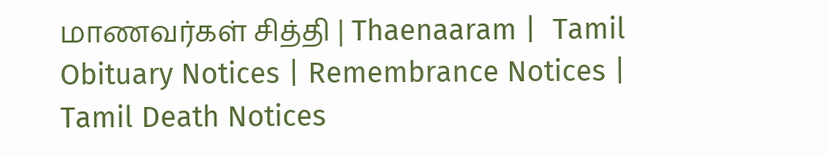மாணவர்கள் சித்தி | Thaenaaram |  Tamil Obituary Notices | Remembrance Notices | Tamil Death Notices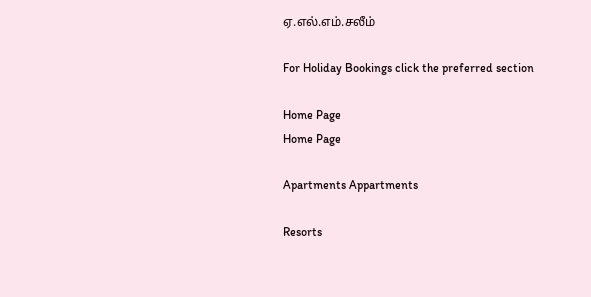ஏ.எல்.எம்.சலீம்

For Holiday Bookings click the preferred section

Home Page
Home Page

Apartments Appartments

Resorts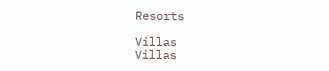Resorts

Villas
Villas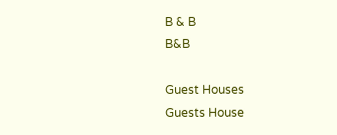B & B
B&B

Guest Houses
Guests House